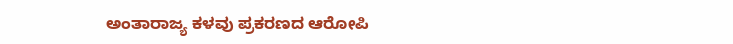ಅಂತಾರಾಜ್ಯ ಕಳವು ಪ್ರಕರಣದ ಆರೋಪಿ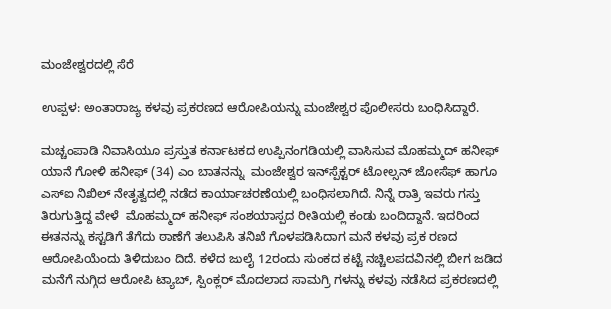ಮಂಜೇಶ್ವರದಲ್ಲಿ ಸೆರೆ

ಉಪ್ಪಳ: ಅಂತಾರಾಜ್ಯ ಕಳವು ಪ್ರಕರಣದ ಆರೋಪಿಯನ್ನು ಮಂಜೇಶ್ವರ ಪೊಲೀಸರು ಬಂಧಿಸಿದ್ದಾರೆ.

ಮಚ್ಚಂಪಾಡಿ ನಿವಾಸಿಯೂ ಪ್ರಸ್ತುತ ಕರ್ನಾಟಕದ ಉಪ್ಪಿನಂಗಡಿಯಲ್ಲಿ ವಾಸಿಸುವ ಮೊಹಮ್ಮದ್ ಹನೀಫ್ ಯಾನೆ ಗೋಳಿ ಹನೀಫ್ (34) ಎಂ ಬಾತನನ್ನು  ಮಂಜೇಶ್ವರ ಇನ್‌ಸ್ಪೆಕ್ಟರ್ ಟೋಲ್ಸನ್ ಜೋಸೆಫ್ ಹಾಗೂ ಎಸ್‌ಐ ನಿಖಿಲ್ ನೇತೃತ್ವದಲ್ಲಿ ನಡೆದ ಕಾರ್ಯಾಚರಣೆಯಲ್ಲಿ ಬಂಧಿಸಲಾಗಿದೆ. ನಿನ್ನೆ ರಾತ್ರಿ ಇವರು ಗಸ್ತು ತಿರುಗುತ್ತಿದ್ದ ವೇಳೆ  ಮೊಹಮ್ಮದ್ ಹನೀಫ್ ಸಂಶಯಾಸ್ಪದ ರೀತಿಯಲ್ಲಿ ಕಂಡು ಬಂದಿದ್ದಾನೆ. ಇದರಿಂದ ಈತನನ್ನು ಕಸ್ಟಡಿಗೆ ತೆಗೆದು ಠಾಣೆಗೆ ತಲುಪಿಸಿ ತನಿಖೆ ಗೊಳಪಡಿಸಿದಾಗ ಮನೆ ಕಳವು ಪ್ರಕ ರಣದ ಆರೋಪಿಯೆಂದು ತಿಳಿದುಬಂ ದಿದೆ. ಕಳೆದ ಜುಲೈ 12ರಂದು ಸುಂಕದ ಕಟ್ಟೆ ನಚ್ಚಿಲಪದವಿನಲ್ಲಿ ಬೀಗ ಜಡಿದ ಮನೆಗೆ ನುಗ್ಗಿದ ಆರೋಪಿ ಟ್ಯಾಬ್, ಸ್ಪಿಂಕ್ಲರ್ ಮೊದಲಾದ ಸಾಮಗ್ರಿ ಗಳನ್ನು ಕಳವು ನಡೆಸಿದ ಪ್ರಕರಣದಲ್ಲಿ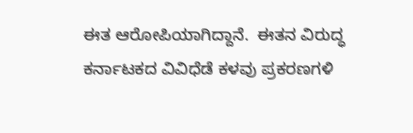ಈತ ಆರೋಪಿಯಾಗಿದ್ದಾನೆ.  ಈತನ ವಿರುದ್ಧ ಕರ್ನಾಟಕದ ವಿವಿಧೆಡೆ ಕಳವು ಪ್ರಕರಣಗಳಿ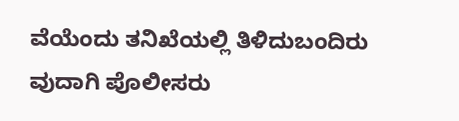ವೆಯೆಂದು ತನಿಖೆಯಲ್ಲಿ ತಿಳಿದುಬಂದಿರು ವುದಾಗಿ ಪೊಲೀಸರು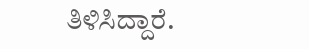ತಿಳಿಸಿದ್ದಾರೆ.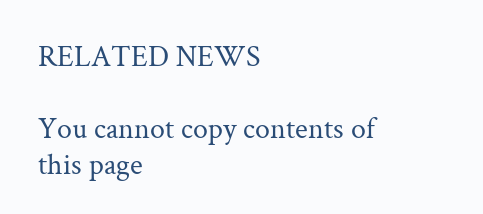RELATED NEWS

You cannot copy contents of this page